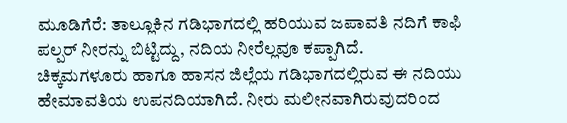ಮೂಡಿಗೆರೆ: ತಾಲ್ಲೂಕಿನ ಗಡಿಭಾಗದಲ್ಲಿ ಹರಿಯುವ ಜಪಾವತಿ ನದಿಗೆ ಕಾಫಿ ಪಲ್ಪರ್ ನೀರನ್ನು ಬಿಟ್ಟಿದ್ದು, ನದಿಯ ನೀರೆಲ್ಲವೂ ಕಪ್ಪಾಗಿದೆ.
ಚಿಕ್ಕಮಗಳೂರು ಹಾಗೂ ಹಾಸನ ಜಿಲ್ಲೆಯ ಗಡಿಭಾಗದಲ್ಲಿರುವ ಈ ನದಿಯು ಹೇಮಾವತಿಯ ಉಪನದಿಯಾಗಿದೆ. ನೀರು ಮಲೀನವಾಗಿರುವುದರಿಂದ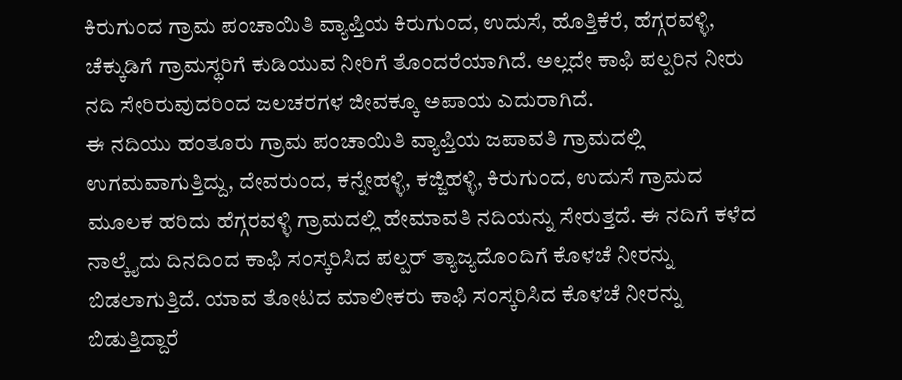ಕಿರುಗುಂದ ಗ್ರಾಮ ಪಂಚಾಯಿತಿ ವ್ಯಾಪ್ತಿಯ ಕಿರುಗುಂದ, ಉದುಸೆ, ಹೊತ್ತಿಕೆರೆ, ಹೆಗ್ಗರವಳ್ಳಿ, ಚೆಕ್ಕುಡಿಗೆ ಗ್ರಾಮಸ್ಥರಿಗೆ ಕುಡಿಯುವ ನೀರಿಗೆ ತೊಂದರೆಯಾಗಿದೆ. ಅಲ್ಲದೇ ಕಾಫಿ ಪಲ್ಪರಿನ ನೀರು ನದಿ ಸೇರಿರುವುದರಿಂದ ಜಲಚರಗಳ ಜೀವಕ್ಕೂ ಅಪಾಯ ಎದುರಾಗಿದೆ.
ಈ ನದಿಯು ಹಂತೂರು ಗ್ರಾಮ ಪಂಚಾಯಿತಿ ವ್ಯಾಪ್ತಿಯ ಜಪಾವತಿ ಗ್ರಾಮದಲ್ಲಿ ಉಗಮವಾಗುತ್ತಿದ್ದು, ದೇವರುಂದ, ಕನ್ನೇಹಳ್ಳಿ, ಕಜ್ಜಿಹಳ್ಳಿ, ಕಿರುಗುಂದ, ಉದುಸೆ ಗ್ರಾಮದ ಮೂಲಕ ಹರಿದು ಹೆಗ್ಗರವಳ್ಳಿ ಗ್ರಾಮದಲ್ಲಿ ಹೇಮಾವತಿ ನದಿಯನ್ನು ಸೇರುತ್ತದೆ. ಈ ನದಿಗೆ ಕಳೆದ ನಾಲ್ಕೈದು ದಿನದಿಂದ ಕಾಫಿ ಸಂಸ್ಕರಿಸಿದ ಪಲ್ಪರ್ ತ್ಯಾಜ್ಯದೊಂದಿಗೆ ಕೊಳಚೆ ನೀರನ್ನು ಬಿಡಲಾಗುತ್ತಿದೆ. ಯಾವ ತೋಟದ ಮಾಲೀಕರು ಕಾಫಿ ಸಂಸ್ಕರಿಸಿದ ಕೊಳಚೆ ನೀರನ್ನು ಬಿಡುತ್ತಿದ್ದಾರೆ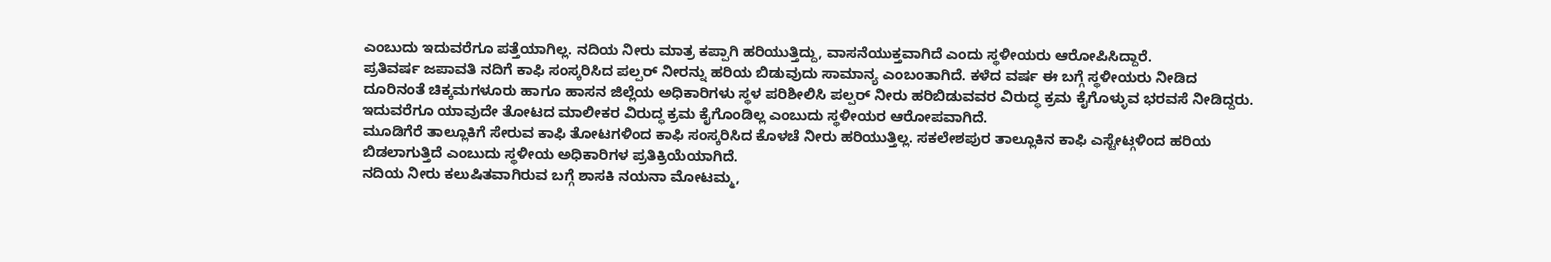ಎಂಬುದು ಇದುವರೆಗೂ ಪತ್ತೆಯಾಗಿಲ್ಲ. ನದಿಯ ನೀರು ಮಾತ್ರ ಕಪ್ಪಾಗಿ ಹರಿಯುತ್ತಿದ್ದು, ವಾಸನೆಯುಕ್ತವಾಗಿದೆ ಎಂದು ಸ್ಥಳೀಯರು ಆರೋಪಿಸಿದ್ದಾರೆ.
ಪ್ರತಿವರ್ಷ ಜಪಾವತಿ ನದಿಗೆ ಕಾಫಿ ಸಂಸ್ಕರಿಸಿದ ಪಲ್ಪರ್ ನೀರನ್ನು ಹರಿಯ ಬಿಡುವುದು ಸಾಮಾನ್ಯ ಎಂಬಂತಾಗಿದೆ. ಕಳೆದ ವರ್ಷ ಈ ಬಗ್ಗೆ ಸ್ಥಳೀಯರು ನೀಡಿದ ದೂರಿನಂತೆ ಚಿಕ್ಕಮಗಳೂರು ಹಾಗೂ ಹಾಸನ ಜಿಲ್ಲೆಯ ಅಧಿಕಾರಿಗಳು ಸ್ಥಳ ಪರಿಶೀಲಿಸಿ ಪಲ್ಪರ್ ನೀರು ಹರಿಬಿಡುವವರ ವಿರುದ್ಧ ಕ್ರಮ ಕೈಗೊಳ್ಳುವ ಭರವಸೆ ನೀಡಿದ್ದರು. ಇದುವರೆಗೂ ಯಾವುದೇ ತೋಟದ ಮಾಲೀಕರ ವಿರುದ್ಧ ಕ್ರಮ ಕೈಗೊಂಡಿಲ್ಲ ಎಂಬುದು ಸ್ಥಳೀಯರ ಆರೋಪವಾಗಿದೆ.
ಮೂಡಿಗೆರೆ ತಾಲ್ಲೂಕಿಗೆ ಸೇರುವ ಕಾಫಿ ತೋಟಗಳಿಂದ ಕಾಫಿ ಸಂಸ್ಕರಿಸಿದ ಕೊಳಚೆ ನೀರು ಹರಿಯುತ್ತಿಲ್ಲ. ಸಕಲೇಶಪುರ ತಾಲ್ಲೂಕಿನ ಕಾಫಿ ಎಸ್ಟೇಟ್ಗಳಿಂದ ಹರಿಯ ಬಿಡಲಾಗುತ್ತಿದೆ ಎಂಬುದು ಸ್ಥಳೀಯ ಅಧಿಕಾರಿಗಳ ಪ್ರತಿಕ್ರಿಯೆಯಾಗಿದೆ.
ನದಿಯ ನೀರು ಕಲುಷಿತವಾಗಿರುವ ಬಗ್ಗೆ ಶಾಸಕಿ ನಯನಾ ಮೋಟಮ್ಮ,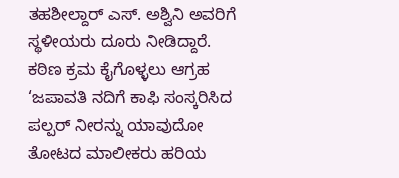ತಹಶೀಲ್ದಾರ್ ಎಸ್. ಅಶ್ವಿನಿ ಅವರಿಗೆ ಸ್ಥಳೀಯರು ದೂರು ನೀಡಿದ್ದಾರೆ.
ಕಠಿಣ ಕ್ರಮ ಕೈಗೊಳ್ಳಲು ಆಗ್ರಹ
‘ಜಪಾವತಿ ನದಿಗೆ ಕಾಫಿ ಸಂಸ್ಕರಿಸಿದ ಪಲ್ಪರ್ ನೀರನ್ನು ಯಾವುದೋ ತೋಟದ ಮಾಲೀಕರು ಹರಿಯ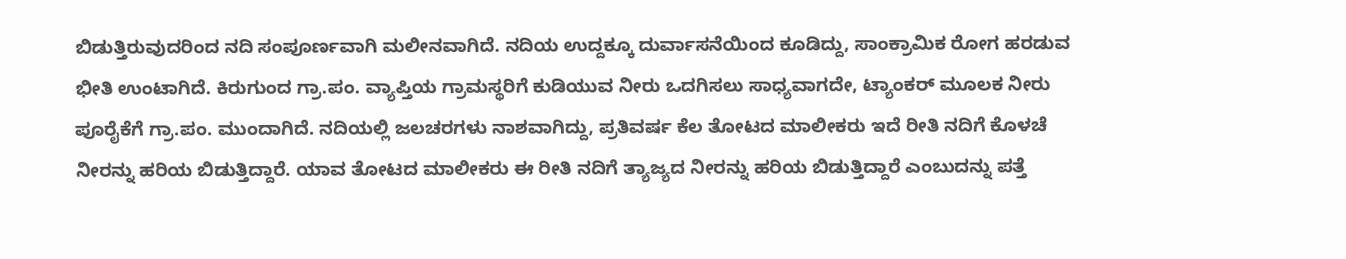ಬಿಡುತ್ತಿರುವುದರಿಂದ ನದಿ ಸಂಪೂರ್ಣವಾಗಿ ಮಲೀನವಾಗಿದೆ. ನದಿಯ ಉದ್ದಕ್ಕೂ ದುರ್ವಾಸನೆಯಿಂದ ಕೂಡಿದ್ದು, ಸಾಂಕ್ರಾಮಿಕ ರೋಗ ಹರಡುವ ಭೀತಿ ಉಂಟಾಗಿದೆ. ಕಿರುಗುಂದ ಗ್ರಾ.ಪಂ. ವ್ಯಾಪ್ತಿಯ ಗ್ರಾಮಸ್ಥರಿಗೆ ಕುಡಿಯುವ ನೀರು ಒದಗಿಸಲು ಸಾಧ್ಯವಾಗದೇ, ಟ್ಯಾಂಕರ್ ಮೂಲಕ ನೀರು ಪೂರೈಕೆಗೆ ಗ್ರಾ.ಪಂ. ಮುಂದಾಗಿದೆ. ನದಿಯಲ್ಲಿ ಜಲಚರಗಳು ನಾಶವಾಗಿದ್ದು, ಪ್ರತಿವರ್ಷ ಕೆಲ ತೋಟದ ಮಾಲೀಕರು ಇದೆ ರೀತಿ ನದಿಗೆ ಕೊಳಚೆ ನೀರನ್ನು ಹರಿಯ ಬಿಡುತ್ತಿದ್ದಾರೆ. ಯಾವ ತೋಟದ ಮಾಲೀಕರು ಈ ರೀತಿ ನದಿಗೆ ತ್ಯಾಜ್ಯದ ನೀರನ್ನು ಹರಿಯ ಬಿಡುತ್ತಿದ್ದಾರೆ ಎಂಬುದನ್ನು ಪತ್ತೆ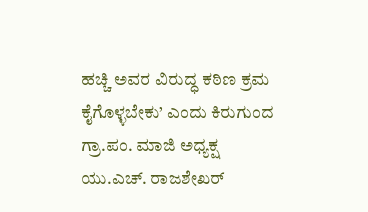ಹಚ್ಚಿ ಅವರ ವಿರುದ್ಧ ಕಠಿಣ ಕ್ರಮ ಕೈಗೊಳ್ಳಬೇಕು’ ಎಂದು ಕಿರುಗುಂದ ಗ್ರಾ.ಪಂ. ಮಾಜಿ ಅಧ್ಯಕ್ಷ ಯು.ಎಚ್. ರಾಜಶೇಖರ್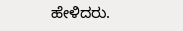ಹೇಳಿದರು.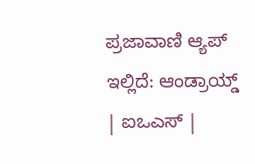ಪ್ರಜಾವಾಣಿ ಆ್ಯಪ್ ಇಲ್ಲಿದೆ: ಆಂಡ್ರಾಯ್ಡ್ | ಐಒಎಸ್ |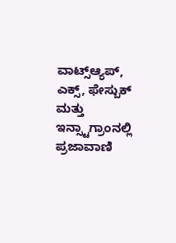ವಾಟ್ಸ್ಆ್ಯಪ್, ಎಕ್ಸ್, ಫೇಸ್ಬುಕ್ ಮತ್ತು ಇನ್ಸ್ಟಾಗ್ರಾಂನಲ್ಲಿ ಪ್ರಜಾವಾಣಿ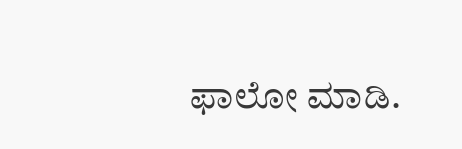ಫಾಲೋ ಮಾಡಿ.